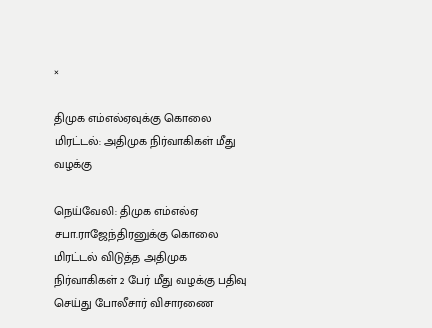×

திமுக எம்எல்ஏவுக்கு கொலை மிரட்டல்: அதிமுக நிர்வாகிகள் மீது வழக்கு

நெய்வேலி: திமுக எம்எல்ஏ சபா.ராஜேந்திரனுக்கு கொலை மிரட்டல் விடுத்த அதிமுக நிர்வாகிகள் 2 பேர் மீது வழக்கு பதிவு செய்து போலீசார் விசாரணை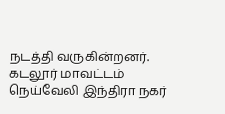நடத்தி வருகின்றனர். கடலூர் மாவட்டம் நெய்வேலி இந்திரா நகர்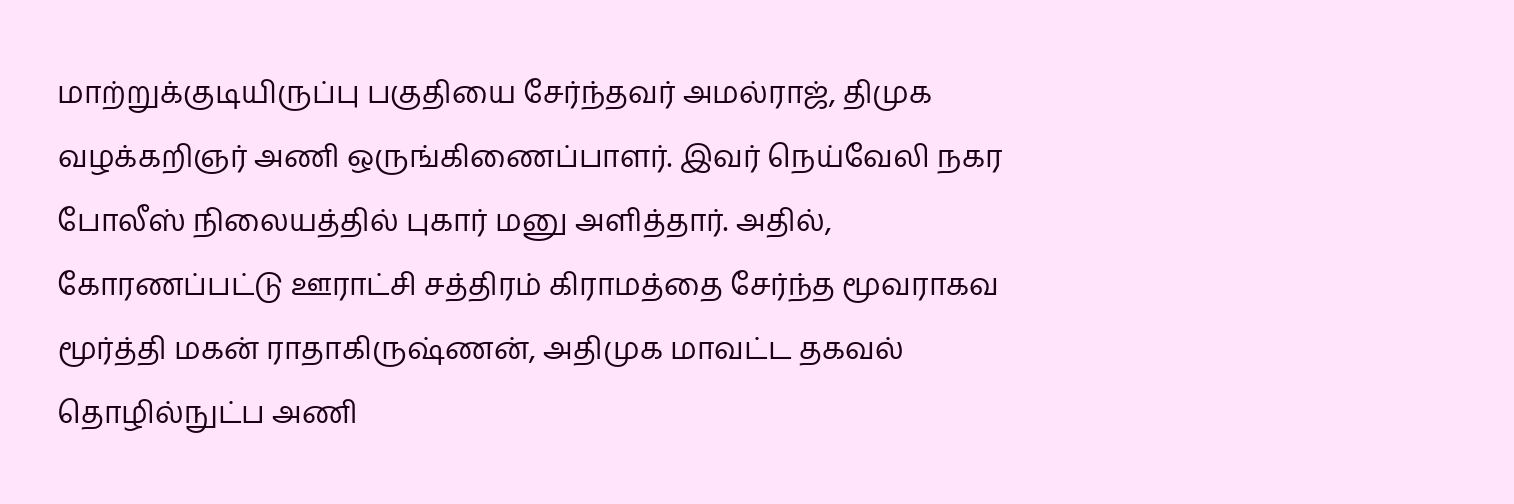மாற்றுக்குடியிருப்பு பகுதியை சேர்ந்தவர் அமல்ராஜ், திமுக வழக்கறிஞர் அணி ஒருங்கிணைப்பாளர். இவர் நெய்வேலி நகர போலீஸ் நிலையத்தில் புகார் மனு அளித்தார். அதில், கோரணப்பட்டு ஊராட்சி சத்திரம் கிராமத்தை சேர்ந்த மூவராகவ மூர்த்தி மகன் ராதாகிருஷ்ணன், அதிமுக மாவட்ட தகவல் தொழில்நுட்ப அணி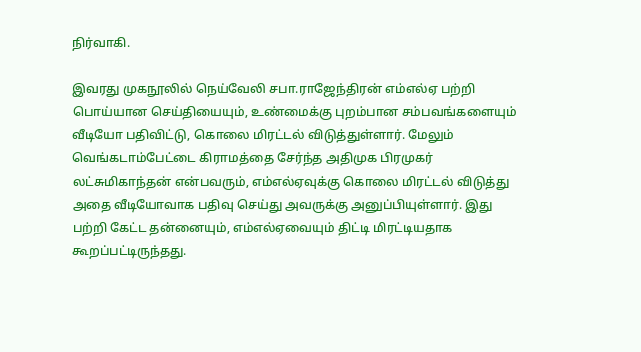நிர்வாகி.

இவரது முகநூலில் நெய்வேலி சபா.ராஜேந்திரன் எம்எல்ஏ பற்றி பொய்யான செய்தியையும், உண்மைக்கு புறம்பான சம்பவங்களையும் வீடியோ பதிவிட்டு, கொலை மிரட்டல் விடுத்துள்ளார். மேலும் வெங்கடாம்பேட்டை கிராமத்தை சேர்ந்த அதிமுக பிரமுகர் லட்சுமிகாந்தன் என்பவரும், எம்எல்ஏவுக்கு கொலை மிரட்டல் விடுத்து அதை வீடியோவாக பதிவு செய்து அவருக்கு அனுப்பியுள்ளார். இது பற்றி கேட்ட தன்னையும், எம்எல்ஏவையும் திட்டி மிரட்டியதாக கூறப்பட்டிருந்தது.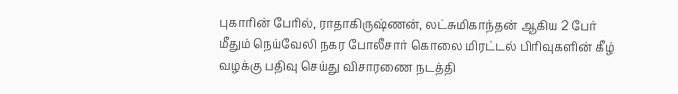புகாரின் பேரில், ராதாகிருஷ்ணன், லட்சுமிகாந்தன் ஆகிய 2 பேர் மீதும் நெய்வேலி நகர போலீசார் கொலை மிரட்டல் பிரிவுகளின் கீழ் வழக்கு பதிவு செய்து விசாரணை நடத்தி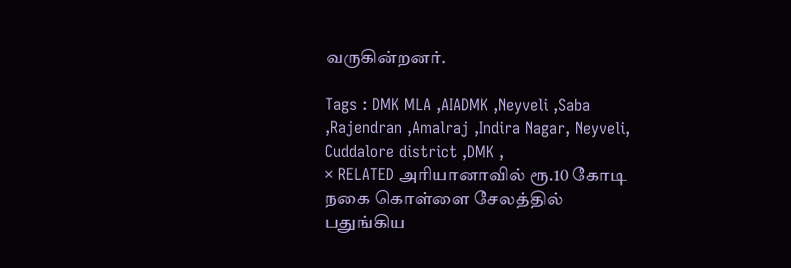வருகின்றனர்.

Tags : DMK MLA ,AIADMK ,Neyveli ,Saba ,Rajendran ,Amalraj ,Indira Nagar, Neyveli, Cuddalore district ,DMK ,
× RELATED அரியானாவில் ரூ.10 கோடி நகை கொள்ளை சேலத்தில் பதுங்கிய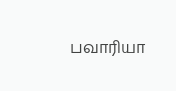பவாரியா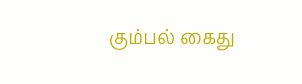கும்பல் கைது